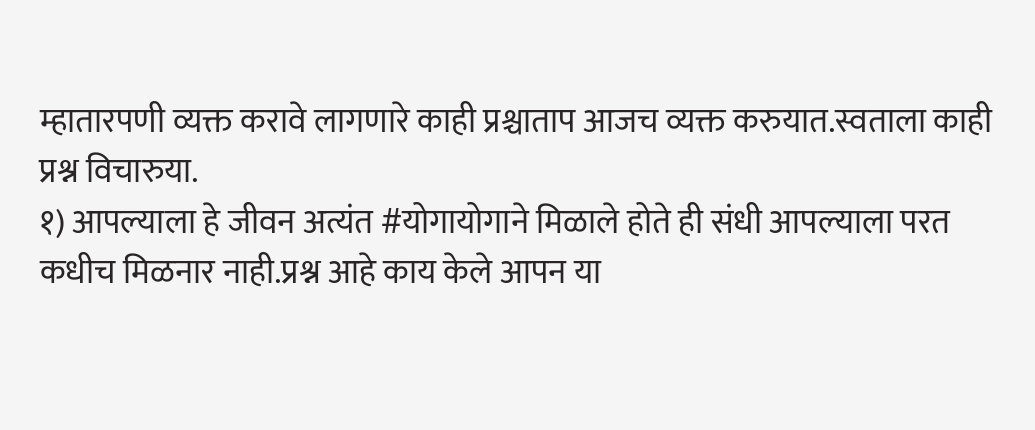म्हातारपणी व्यक्त करावे लागणारे काही प्रश्चाताप आजच व्यक्त करुयात.स्वताला काही प्रश्न विचारुया.
१) आपल्याला हे जीवन अत्यंत #योगायोगाने मिळाले होते ही संधी आपल्याला परत कधीच मिळनार नाही.प्रश्न आहे काय केले आपन या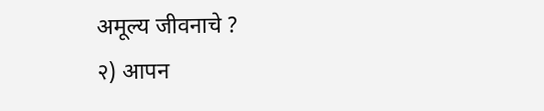अमूल्य जीवनाचे ?
२) आपन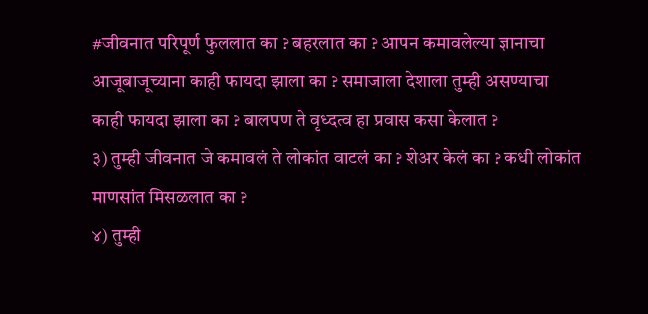#जीवनात परिपूर्ण फुललात का ? बहरलात का ? आपन कमावलेल्या ज्ञानाचा आजूबाजूच्याना काही फायदा झाला का ? समाजाला देशाला तुम्ही असण्याचा काही फायदा झाला का ? बालपण ते वृध्दत्व हा प्रवास कसा केलात ?
३) तुम्ही जीवनात जे कमावलं ते लोकांत वाटलं का ? शेअर केलं का ? कधी लोकांत माणसांत मिसळलात का ?
४) तुम्ही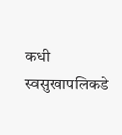कधी स्वसुखापलिकडे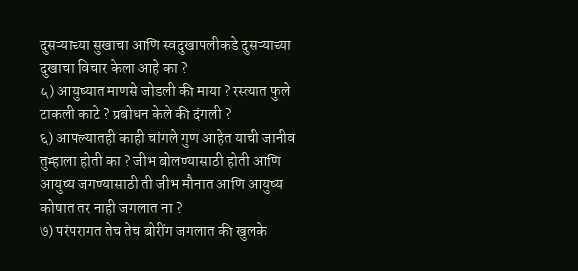दुसऱ्याच्या सुखाचा आणि स्वदुखापलीकडे दुसऱ्याच्या दुखाचा विचार केला आहे का ?
५) आयुष्यात माणसे जोडली की माया ? रस्त्यात फुले टाकली काटे ? प्रबोधन केले की दंगली ?
६) आपल्यातही काही चांगले गुण आहेत याची जानीव तुम्हाला होती का ? जीभ बोलण्यासाठी होती आणि आयुष्य जगण्यासाठी ती जीभ मौनात आणि आयुष्य कोषात तर नाही जगलात ना ?
७) परंपरागत तेच तेच बोरींग जगलात की खुलके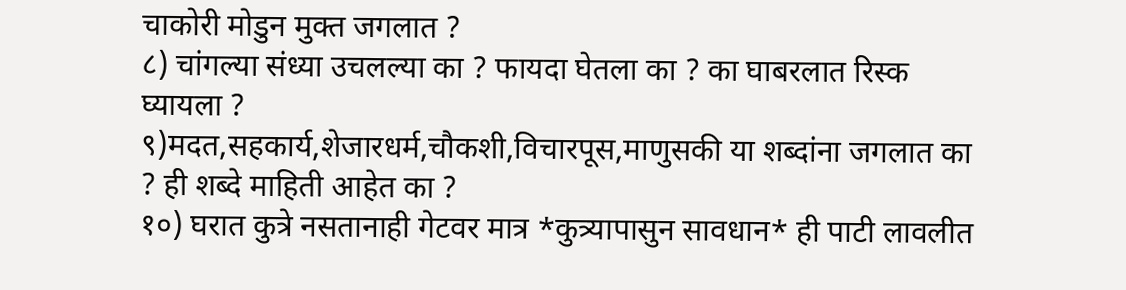चाकोरी मोडुन मुक्त जगलात ?
८) चांगल्या संध्या उचलल्या का ? फायदा घेतला का ? का घाबरलात रिस्क घ्यायला ?
९)मदत,सहकार्य,शेजारधर्म,चौकशी,विचारपूस,माणुसकी या शब्दांना जगलात का ? ही शब्दे माहिती आहेत का ?
१०) घरात कुत्रे नसतानाही गेटवर मात्र *कुत्र्यापासुन सावधान* ही पाटी लावलीत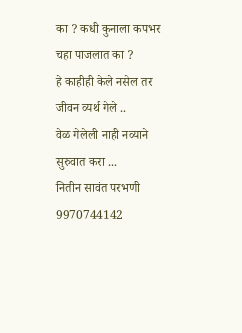का ? कधी कुनाला कपभर चहा पाजलात का ?
हे काहीही केले नसेल तर जीवन व्यर्थ गेले ..
वेळ गेलेली नाही नव्याने सुरुवात करा ...
नितीन सावंत परभणी
9970744142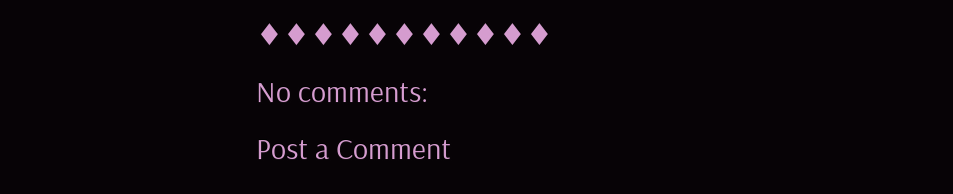♦♦♦♦♦♦♦♦♦♦♦
No comments:
Post a Comment